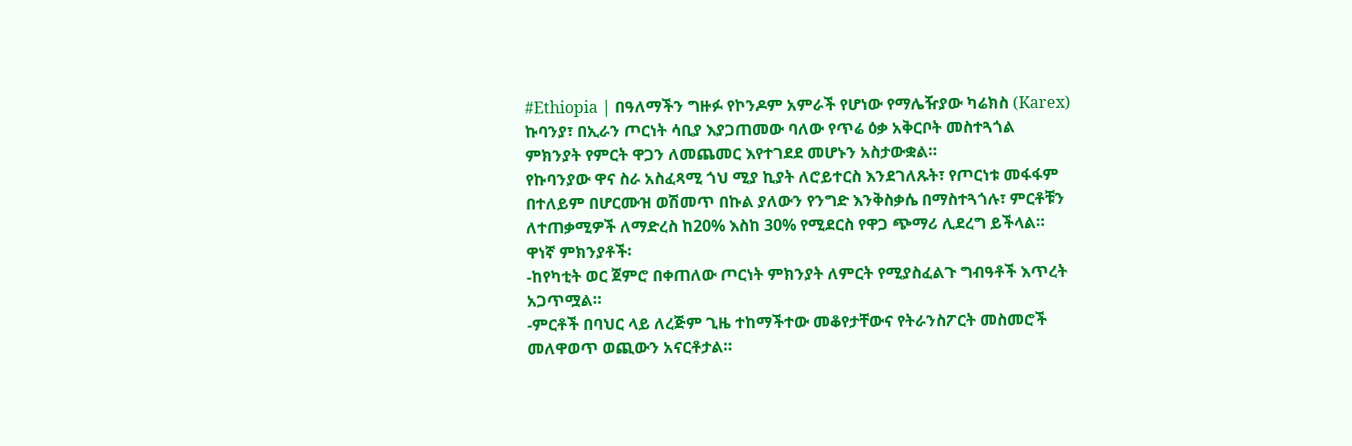#Ethiopia | በዓለማችን ግዙፉ የኮንዶም አምራች የሆነው የማሌዥያው ካሬክስ (Karex) ኩባንያ፣ በኢራን ጦርነት ሳቢያ እያጋጠመው ባለው የጥሬ ዕቃ አቅርቦት መስተጓጎል ምክንያት የምርት ዋጋን ለመጨመር እየተገደደ መሆኑን አስታውቋል።
የኩባንያው ዋና ስራ አስፈጻሚ ጎህ ሚያ ኪያት ለሮይተርስ እንደገለጹት፣ የጦርነቱ መፋፋም በተለይም በሆርሙዝ ወሽመጥ በኩል ያለውን የንግድ እንቅስቃሴ በማስተጓጎሉ፣ ምርቶቹን ለተጠቃሚዎች ለማድረስ ከ20% እስከ 30% የሚደርስ የዋጋ ጭማሪ ሊደረግ ይችላል።
ዋነኛ ምክንያቶች፡
-ከየካቲት ወር ጀምሮ በቀጠለው ጦርነት ምክንያት ለምርት የሚያስፈልጉ ግብዓቶች እጥረት አጋጥሟል።
-ምርቶች በባህር ላይ ለረጅም ጊዜ ተከማችተው መቆየታቸውና የትራንስፖርት መስመሮች መለዋወጥ ወጪውን አናርቶታል።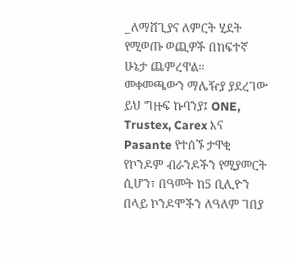_ለማሸጊያና ለምርት ሂደት የሚወጡ ወጪዎች በከፍተኛ ሁኔታ ጨምረዋል።
መቀመጫውን ማሌዥያ ያደረገው ይህ ግዙፍ ኩባንያ፤ ONE, Trustex, Carex እና Pasante የተሰኙ ታዋቂ የኮንዶም ብራንዶችን የሚያመርት ሲሆን፣ በዓመት ከ5 ቢሊዮን በላይ ኮንዶሞችን ለዓለም ገበያ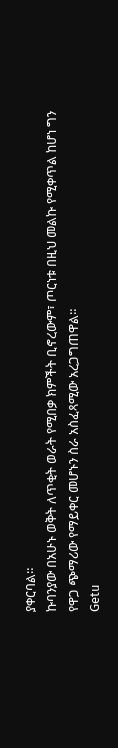ያቀርባል።
ኩባንያው በአሁኑ ወቅት ለጥቂት ወራት የሚበቃ ክምችት ቢኖረውም፣ ጦርነቱ በዚህ መልኩ የሚቀጥል ከሆነ ግን የዋጋ ጭማሪው የማይቀር መሆኑን ስራ አስፈጻሚው አረጋግጠዋል።
Getu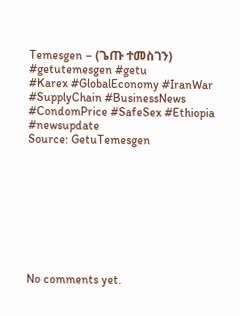Temesgen – (ጌጡ ተመስገን)
#getutemesgen #getu
#Karex #GlobalEconomy #IranWar #SupplyChain #BusinessNews #CondomPrice #SafeSex #Ethiopia #newsupdate
Source: GetuTemesgen









No comments yet.